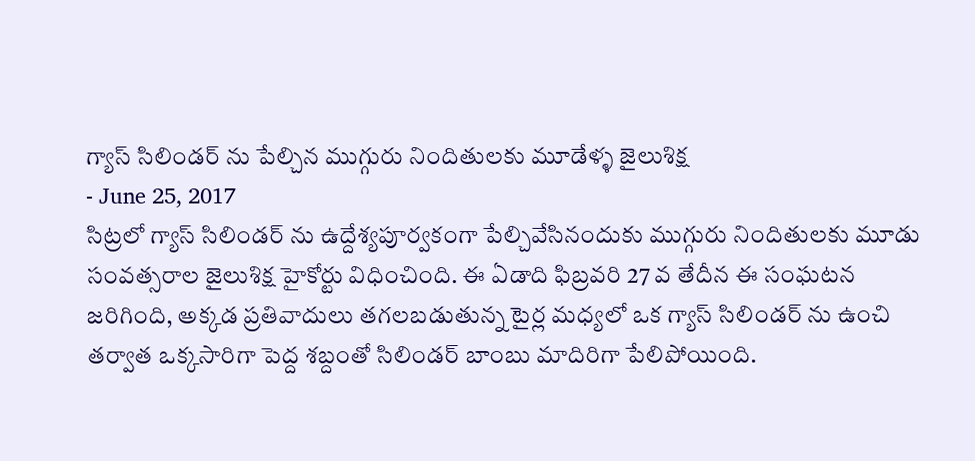గ్యాస్ సిలిండర్ ను పేల్చిన ముగ్గురు నిందితులకు మూడేళ్ళ జైలుశిక్ష
- June 25, 2017
సిట్రలో గ్యాస్ సిలిండర్ ను ఉద్దేశ్యపూర్వకంగా పేల్చివేసినందుకు ముగ్గురు నిందితులకు మూడు సంవత్సరాల జైలుశిక్ష హైకోర్టు విధించింది. ఈ ఏడాది ఫిబ్రవరి 27 వ తేదీన ఈ సంఘటన జరిగింది, అక్కడ ప్రతివాదులు తగలబడుతున్న టైర్ల మధ్యలో ఒక గ్యాస్ సిలిండర్ ను ఉంచి తర్వాత ఒక్కసారిగా పెద్ద శబ్దంతో సిలిండర్ బాంబు మాదిరిగా పేలిపోయింది.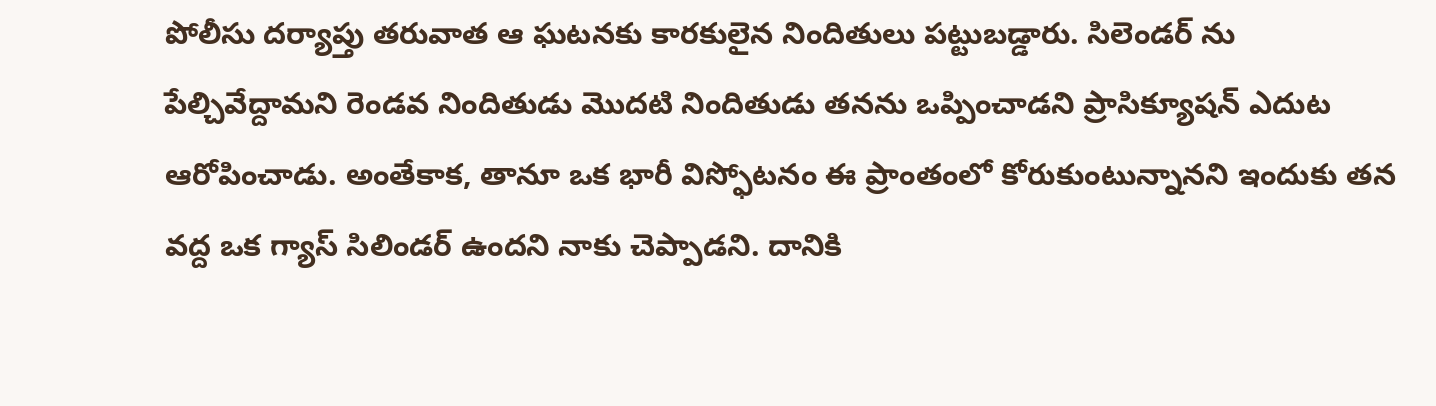పోలీసు దర్యాప్తు తరువాత ఆ ఘటనకు కారకులైన నిందితులు పట్టుబడ్డారు. సిలెండర్ ను పేల్చివేద్దామని రెండవ నిందితుడు మొదటి నిందితుడు తనను ఒప్పించాడని ప్రాసిక్యూషన్ ఎదుట ఆరోపించాడు. అంతేకాక, తానూ ఒక భారీ విస్ఫోటనం ఈ ప్రాంతంలో కోరుకుంటున్నానని ఇందుకు తన వద్ద ఒక గ్యాస్ సిలిండర్ ఉందని నాకు చెప్పాడని. దానికి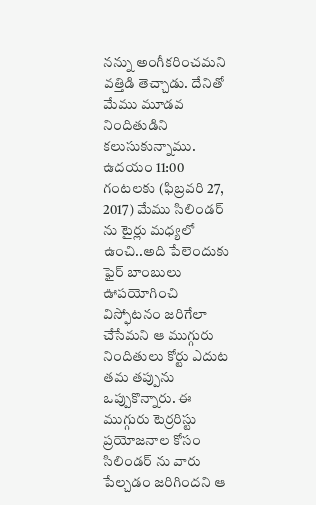నన్ను అంగీకరించమని వత్తిడి తెచ్చాడు. దేనితో మేము మూడవ నిందితుడిని కలుసుకున్నాము. ఉదయం 11:00 గంటలకు (ఫిబ్రవరి 27, 2017) మేము సిలిండర్ ను టైర్లు మధ్యలో ఉంచి..అది పేలెందుకు ఫైర్ బాంబులు ఊపయోగించి విస్ఫోటనం జరిగేలా చేసేమని ఆ ముగ్గురు నిందితులు కోర్టు ఎదుట తమ తప్పును ఒప్పుకొన్నారు. ఈ ముగ్గురు టెర్రరిస్టు ప్రయోజనాల కోసం సిలిండర్ ను వారు పేల్చడం జరిగిందని ఆ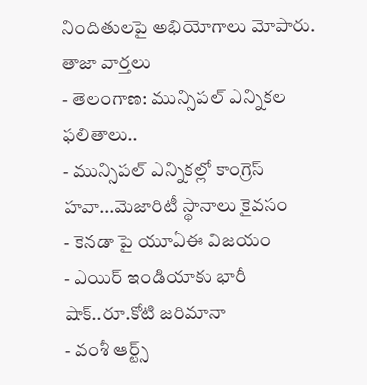నిందితులపై అభియోగాలు మోపారు.
తాజా వార్తలు
- తెలంగాణ: మున్సిపల్ ఎన్నికల ఫలితాలు..
- మున్సిపల్ ఎన్నికల్లో కాంగ్రెస్ హవా...మెజారిటీ స్థానాలు కైవసం
- కెనడా పై యూఏఈ విజయం
- ఎయిర్ ఇండియాకు భారీ షాక్..రూ.కోటి జరిమానా
- వంశీ ఆర్ట్స్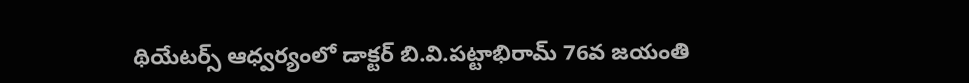థియేటర్స్ ఆధ్వర్యంలో డాక్టర్ బి.వి.పట్టాభిరామ్ 76వ జయంతి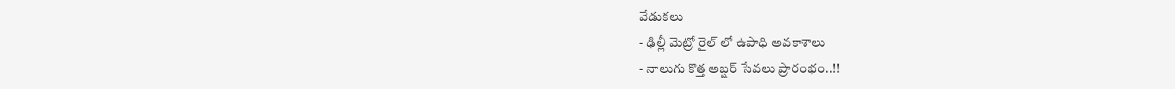వేడుకలు
- ఢిల్లీ మెట్రో రైల్ లో ఉపాధి అవకాశాలు
- నాలుగు కొత్త అబ్షర్ సేవలు ప్రారంభం..!!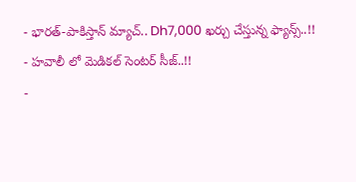- భారత్-పాకిస్తాన్ మ్యాచ్.. Dh7,000 ఖర్చు చేస్తున్న ఫ్యాన్స్..!!
- హవాలీ లో మెడికల్ సెంటర్ సీజ్..!!
-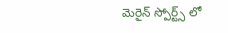మెరైన్ స్పోర్ట్స్ లో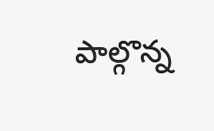పాల్గొన్న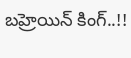బహ్రెయిన్ కింగ్..!!